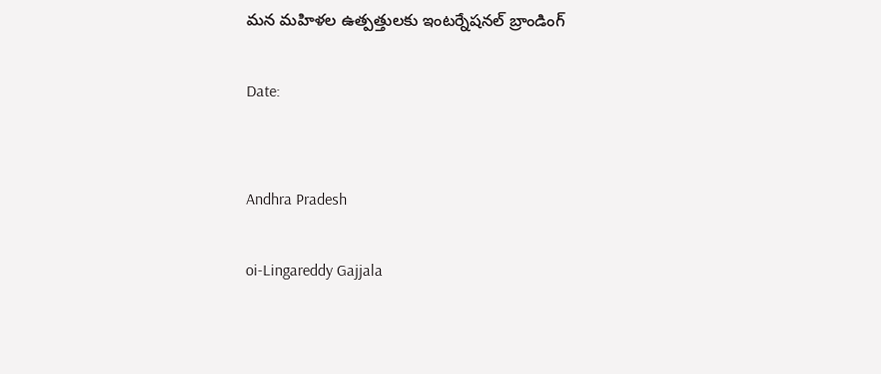మన మహిళల ఉత్పత్తులకు ఇంటర్నేషనల్ బ్రాండింగ్

Date:


Andhra Pradesh

oi-Lingareddy Gajjala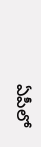ఏపీలో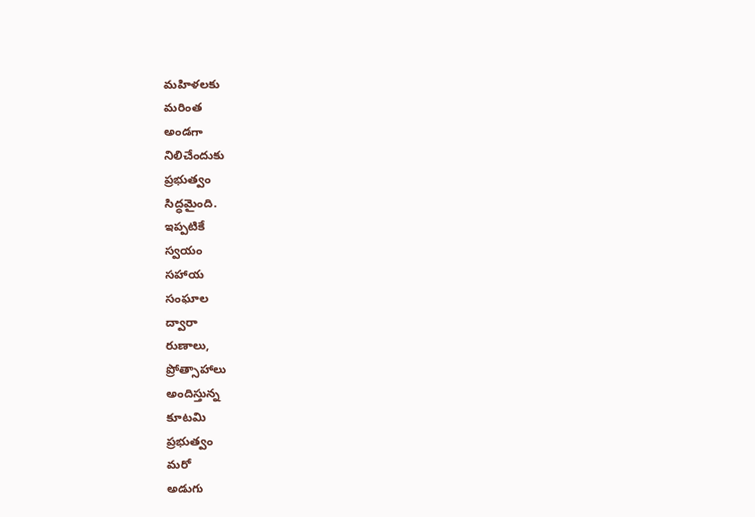మహిళలకు
మరింత
అండగా
నిలిచేందుకు
ప్రభుత్వం
సిద్ధమైంది.
ఇప్పటికే
స్వయం
సహాయ
సంఘాల
ద్వారా
రుణాలు,
ప్రోత్సాహాలు
అందిస్తున్న
కూటమి
ప్రభుత్వం
మరో
అడుగు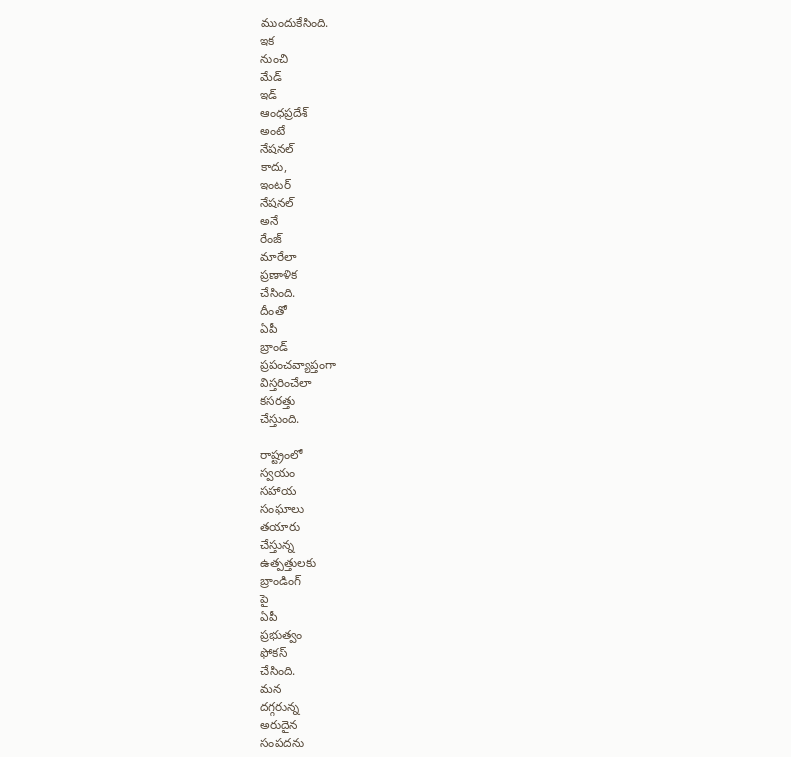ముందుకేసింది.
ఇక
నుంచి
మేడ్
ఇడ్
ఆంధప్రదేశ్
అంటే
నేషనల్
కాదు,
ఇంటర్
నేషనల్
అనే
రేంజ్
మారేలా
ప్రణాళిక
చేసింది.
దీంతో
ఏపీ
బ్రాండ్
ప్రపంచవ్యాప్తంగా
విస్తరించేలా
కసరత్తు
చేస్తుంది.

రాష్ట్రంలో
స్వయం
సహాయ
సంఘాలు
తయారు
చేస్తున్న
ఉత్పత్తులకు
బ్రాండింగ్
పై
ఏపీ
ప్రభుత్వం
ఫోకస్
చేసింది.
మన
దగ్గరున్న
అరుదైన
సంపదను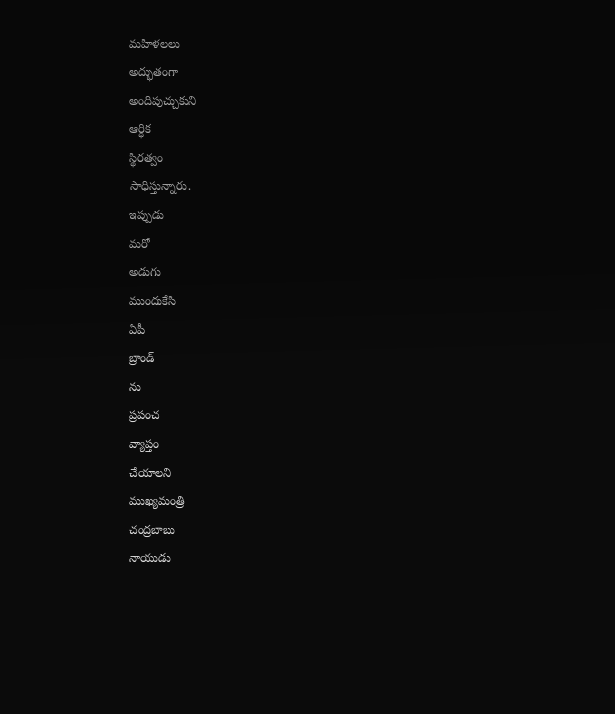మహిళలలు
అద్భుతంగా
అందిపుచ్చుకుని
ఆర్ధిక
స్థిరత్వం
సాధిస్తున్నారు.
ఇప్పుడు
మరో
అడుగు
ముందుకేసి
ఏపీ
బ్రాండ్
ను
ప్రపంచ
వ్యాప్తం
చేయాలని
ముఖ్యమంత్రి
చంద్రబాబు
నాయుడు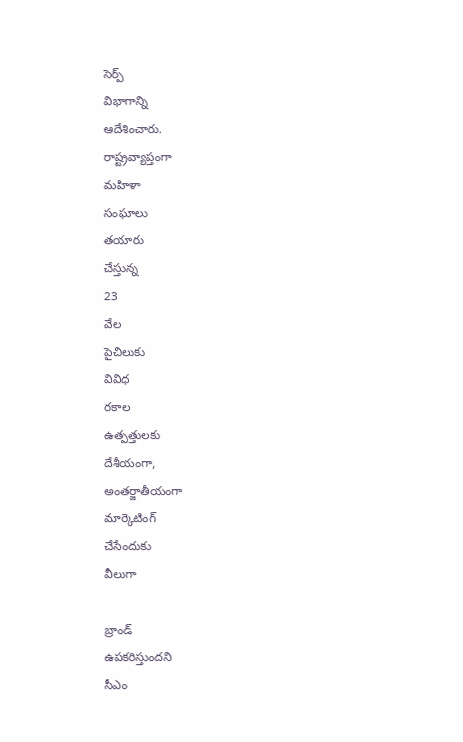సెర్ప్
విభాగాన్ని
ఆదేశించారు.
రాష్ట్రవ్యాప్తంగా
మహిళా
సంఘాలు
తయారు
చేస్తున్న
23
వేల
పైచిలుకు
వివిధ
రకాల
ఉత్పత్తులకు
దేశీయంగా,
అంతర్జాతీయంగా
మార్కెటింగ్
చేసేందుకు
వీలుగా

బ్రాండ్
ఉపకరిస్తుందని
సీఎం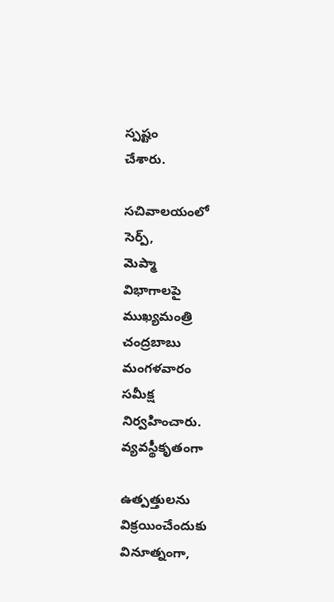స్పష్టం
చేశారు.

సచివాలయంలో
సెర్ప్,
మెప్మా
విభాగాలపై
ముఖ్యమంత్రి
చంద్రబాబు
మంగళవారం
సమీక్ష
నిర్వహించారు.
వ్యవస్థీకృతంగా

ఉత్పత్తులను
విక్రయించేందుకు
వినూత్నంగా,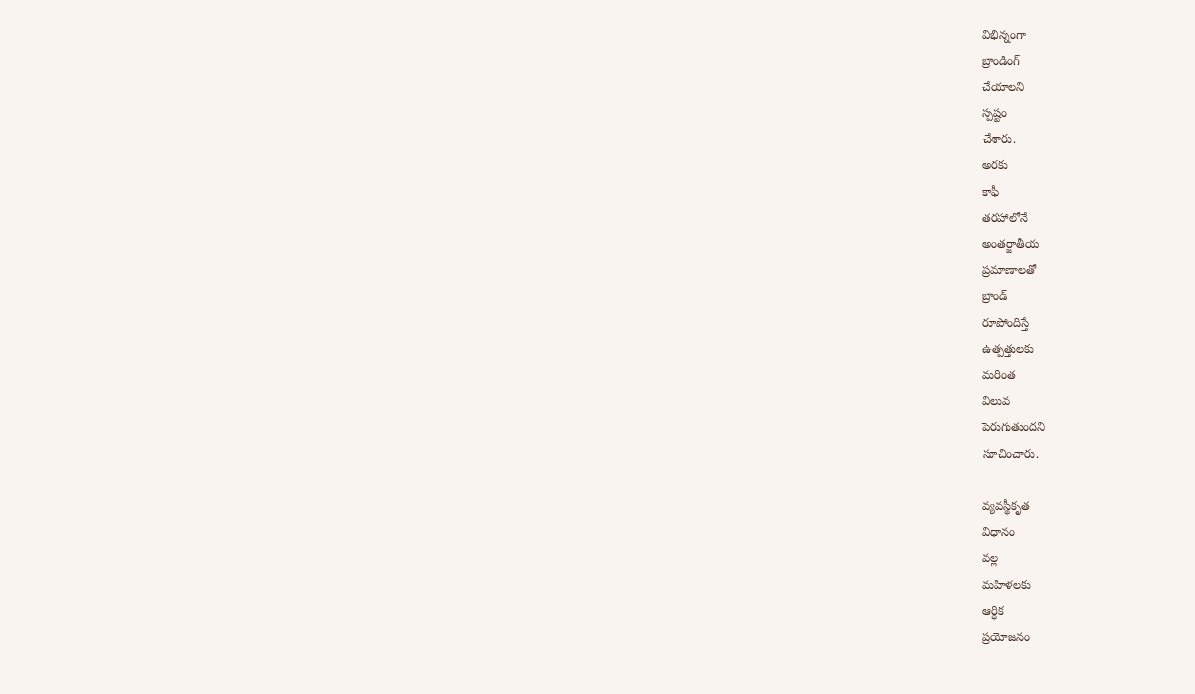విభిన్నంగా
బ్రాండింగ్
చేయాలని
స్పష్టం
చేశారు.
అరకు
కాఫీ
తరహాలోనే
అంతర్జాతీయ
ప్రమాణాలతో
బ్రాండ్
రూపోందిస్తే
ఉత్పత్తులకు
మరింత
విలువ
పెరుగుతుందని
సూచించారు.

వ్యవస్థీకృత
విధానం
వల్ల
మహిళలకు
ఆర్ధిక
ప్రయోజనం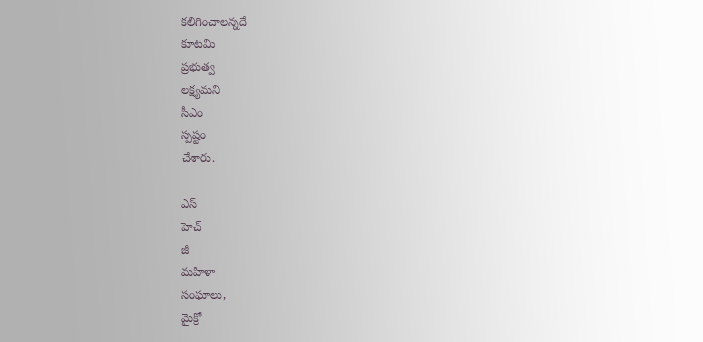కలిగించాలన్నదే
కూటమి
ప్రభుత్వ
లక్ష్యమని
సీఎం
స్పష్టం
చేశారు.

ఎస్
హెచ్
జీ
మహిళా
సంఘాలు,
మైక్రో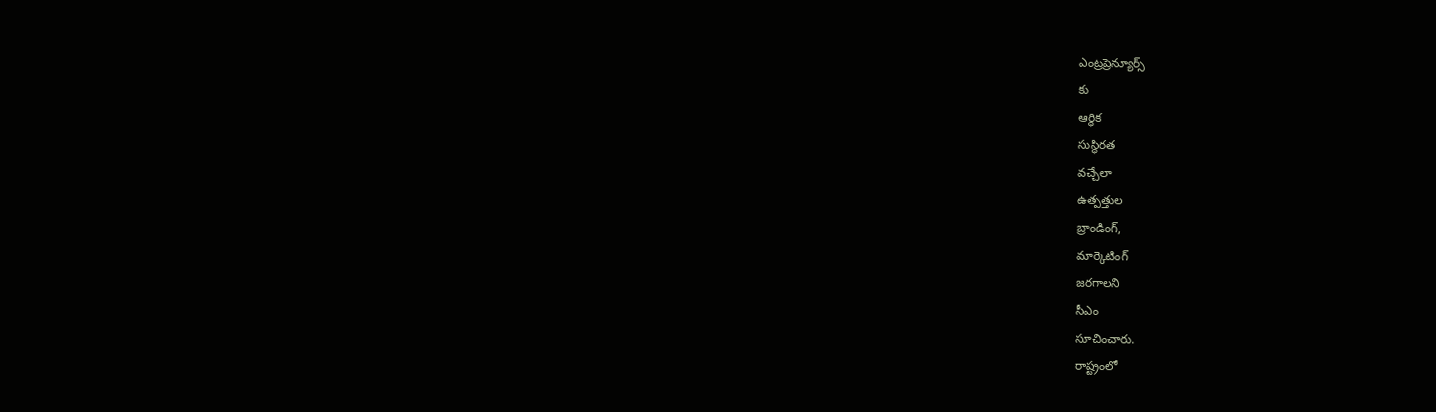ఎంట్రప్రెన్యూర్స్
కు
ఆర్ధిక
సుస్థిరత
వచ్చేలా
ఉత్పత్తుల
బ్రాండింగ్,
మార్కెటింగ్
జరగాలని
సీఎం
సూచించారు.
రాష్ట్రంలో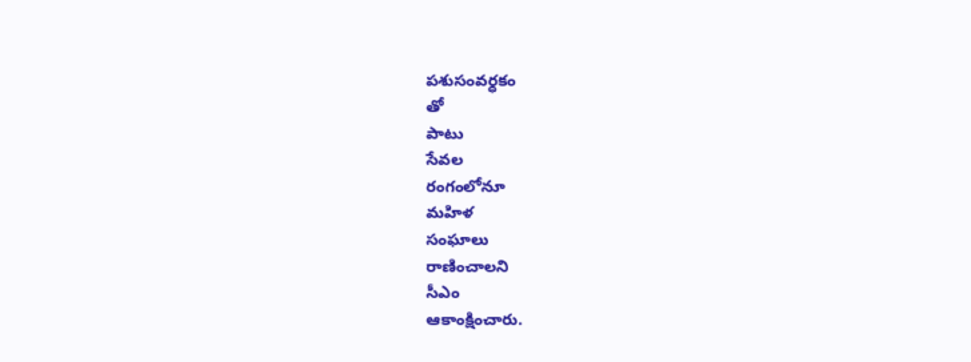పశుసంవర్ధకం
తో
పాటు
సేవల
రంగంలోనూ
మహిళ
సంఘాలు
రాణించాలని
సీఎం
ఆకాంక్షించారు.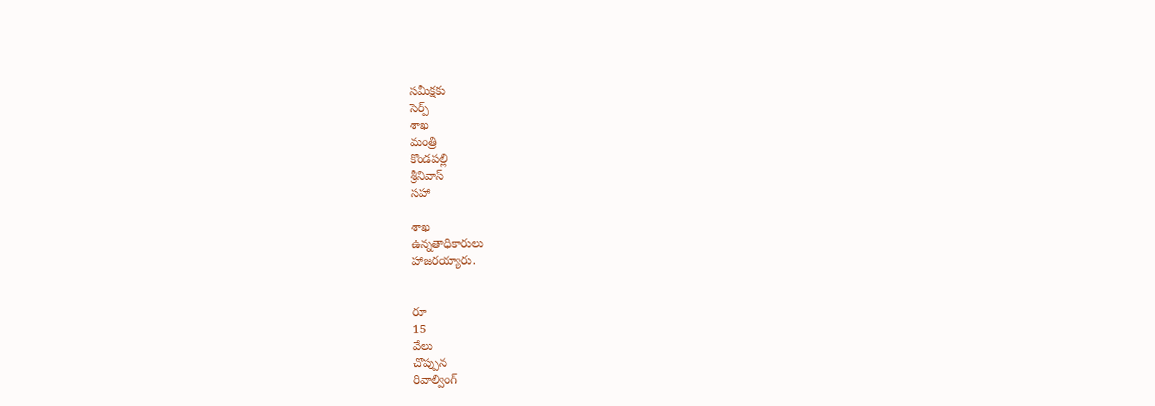సమీక్షకు
సెర్ప్
శాఖ
మంత్రి
కొండపల్లి
శ్రీనివాస్
సహా

శాఖ
ఉన్నతాధికారులు
హాజరయ్యారు.


రూ
15
వేలు
చొప్పున
రివాల్వింగ్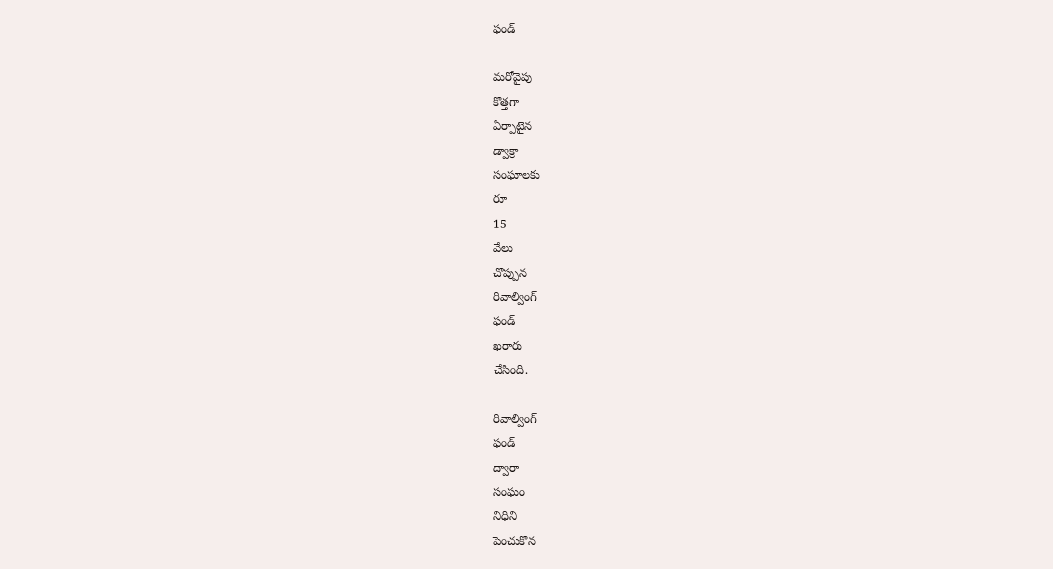ఫండ్

మరోవైపు
కొత్తగా
ఏర్పాటైన
డ్వాక్రా
సంఘాలకు
రూ
15
వేలు
చొప్పున
రివాల్వింగ్
ఫండ్
ఖరారు
చేసింది.

రివాల్వింగ్
ఫండ్
ద్వారా
సంఘం
నిధిని
పెంచుకొన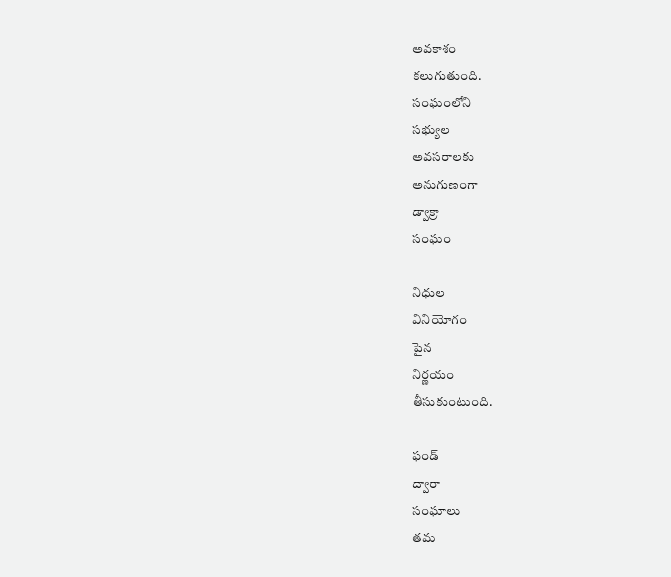అవకాశం
కలుగుతుంది.
సంఘంలోని
సభ్యుల
అవసరాలకు
అనుగుణంగా
డ్వాక్రా
సంఘం

నిధుల
వినియోగం
పైన
నిర్ణయం
తీసుకుంటుంది.

ఫండ్
ద్వారా
సంఘాలు
తమ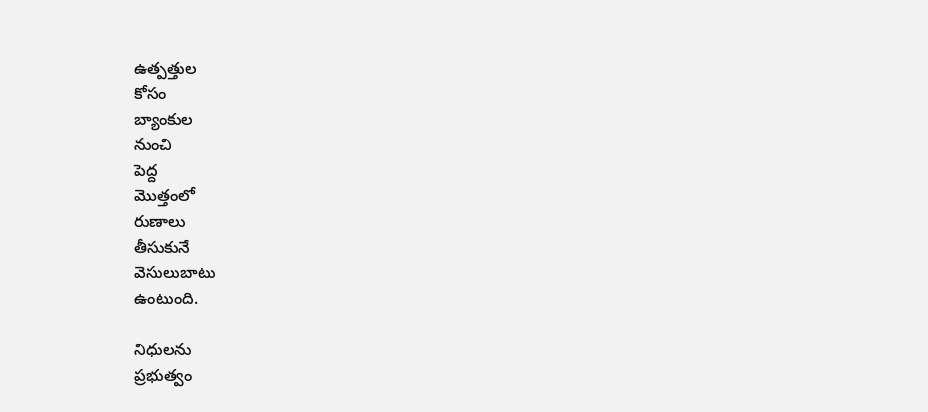ఉత్పత్తుల
కోసం
బ్యాంకుల
నుంచి
పెద్ద
మొత్తంలో
రుణాలు
తీసుకునే
వెసులుబాటు
ఉంటుంది.

నిధులను
ప్రభుత్వం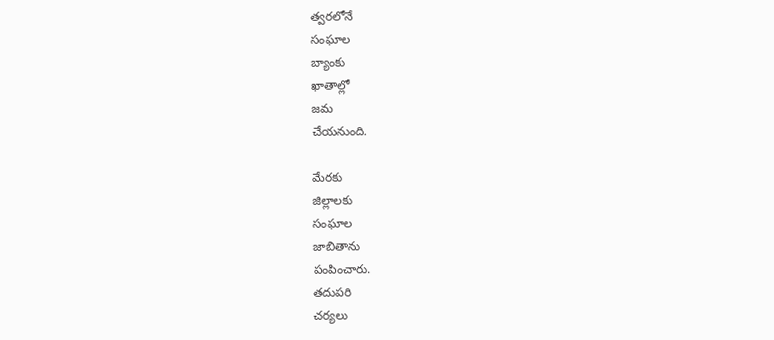త్వరలోనే
సంఘాల
బ్యాంకు
ఖాతాల్లో
జమ
చేయనుంది.

మేరకు
జిల్లాలకు
సంఘాల
జాబితాను
పంపించారు.
తదుపరి
చర్యలు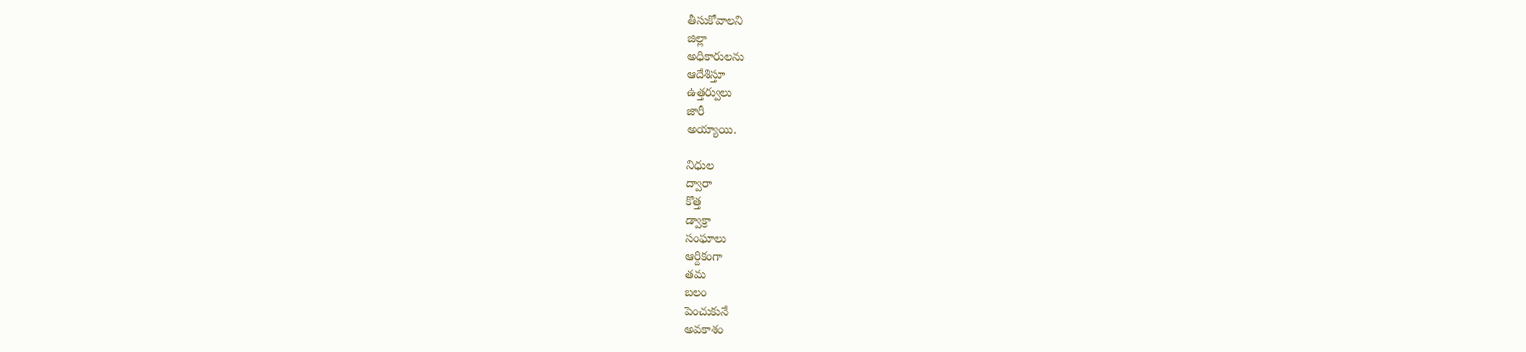తీసుకోవాలని
జిల్లా
అధికారులను
ఆదేశిస్తూ
ఉత్తర్వులు
జారీ
అయ్యాయి.

నిధుల
ద్వారా
కొత్త
డ్వాక్రా
సంఘాలు
ఆర్దికంగా
తమ
బలం
పెంచుకునే
అవకాశం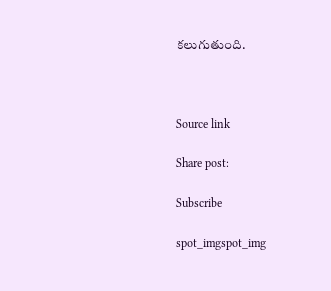కలుగుతుంది.



Source link

Share post:

Subscribe

spot_imgspot_img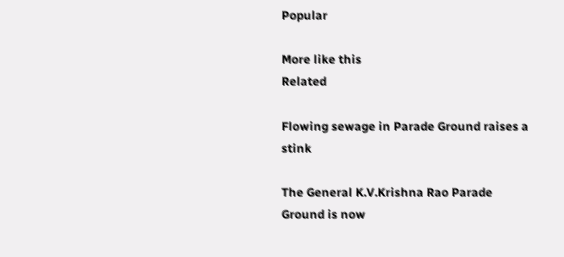Popular

More like this
Related

Flowing sewage in Parade Ground raises a stink

The General K.V.Krishna Rao Parade Ground is now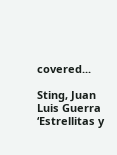covered...

Sting, Juan Luis Guerra ‘Estrellitas y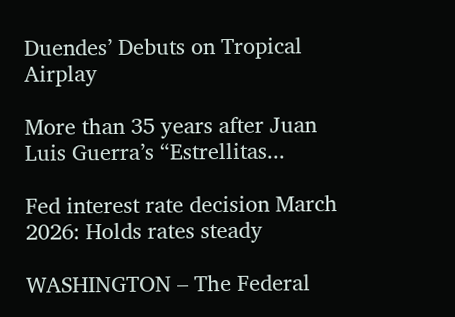Duendes’ Debuts on Tropical Airplay

More than 35 years after Juan Luis Guerra’s “Estrellitas...

Fed interest rate decision March 2026: Holds rates steady

WASHINGTON – The Federal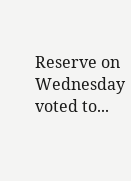Reserve on Wednesday voted to...